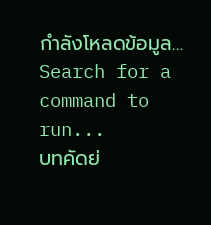กำลังโหลดข้อมูล…
Search for a command to run...
บทคัดย่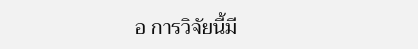อ การวิจัยนี้มี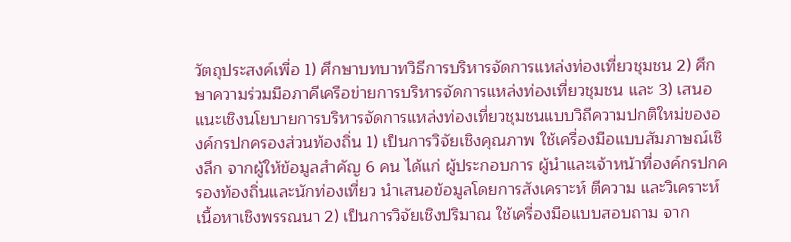วัตถุประสงค์เพื่อ 1) ศึกษาบทบาทวิธีการบริหารจัดการแหล่งท่องเที่ยวชุมชน 2) ศึกษาความร่วมมือภาคีเครือข่ายการบริหารจัดการแหล่งท่องเที่ยวชุมชน และ 3) เสนอแนะเชิงนโยบายการบริหารจัดการแหล่งท่องเที่ยวชุมชนแบบวิถีความปกติใหม่ขององค์กรปกครองส่วนท้องถิ่น 1) เป็นการวิจัยเชิงคุณภาพ ใช้เครื่องมือแบบสัมภาษณ์เชิงลึก จากผู้ให้ข้อมูลสำคัญ 6 คน ได้แก่ ผู้ประกอบการ ผู้นำและเจ้าหน้าที่องค์กรปกครองท้องถิ่นและนักท่องเที่ยว นำเสนอข้อมูลโดยการสังเคราะห์ ตีความ และวิเคราะห์เนื้อหาเชิงพรรณนา 2) เป็นการวิจัยเชิงปริมาณ ใช้เครื่องมือแบบสอบถาม จาก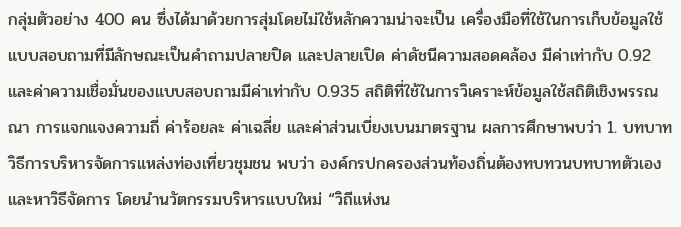กลุ่มตัวอย่าง 400 คน ซึ่งได้มาด้วยการสุ่มโดยไม่ใช้หลักความน่าจะเป็น เครื่องมือที่ใช้ในการเก็บข้อมูลใช้แบบสอบถามที่มีลักษณะเป็นคำถามปลายปิด และปลายเปิด ค่าดัชนีความสอดคล้อง มีค่าเท่ากับ 0.92 และค่าความเชื่อมั่นของแบบสอบถามมีค่าเท่ากับ 0.935 สถิติที่ใช้ในการวิเคราะห์ข้อมูลใช้สถิติเชิงพรรณณา การแจกแจงความถี่ ค่าร้อยละ ค่าเฉลี่ย และค่าส่วนเบี่ยงเบนมาตรฐาน ผลการศึกษาพบว่า 1. บทบาทวิธีการบริหารจัดการแหล่งท่องเที่ยวชุมชน พบว่า องค์กรปกครองส่วนท้องถิ่นต้องทบทวนบทบาทตัวเองและหาวิธีจัดการ โดยนำนวัตกรรมบริหารแบบใหม่ “วิถีแห่งน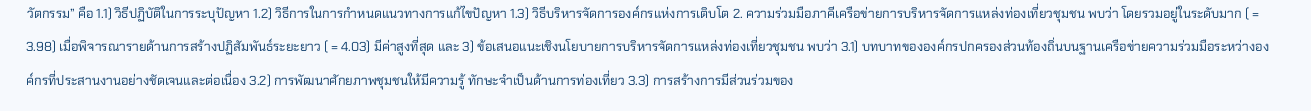วัตกรรม” คือ 1.1) วิธีปฏิบัติในการระบุปัญหา 1.2) วิธีการในการกำหนดแนวทางการแก้ไขปัญหา 1.3) วิธีบริหารจัดการองค์กรแห่งการเติบโต 2. ความร่วมมือภาคีเครือข่ายการบริหารจัดการแหล่งท่องเที่ยวชุมชน พบว่า โดยรวมอยู่ในระดับมาก ( = 3.98) เมื่อพิจารณารายด้านการสร้างปฏิสัมพันธ์ระยะยาว ( = 4.03) มีค่าสูงที่สุด และ 3) ข้อเสนอแนะเชิงนโยบายการบริหารจัดการแหล่งท่องเที่ยวชุมชน พบว่า 3.1) บทบาทขององค์กรปกครองส่วนท้องถิ่นบนฐานเครือข่ายความร่วมมือระหว่างองค์กรที่ประสานงานอย่างชัดเจนและต่อเนื่อง 3.2) การพัฒนาศักยภาพชุมชนให้มีความรู้ ทักษะจำเป็นด้านการท่องเที่ยว 3.3) การสร้างการมีส่วนร่วมของ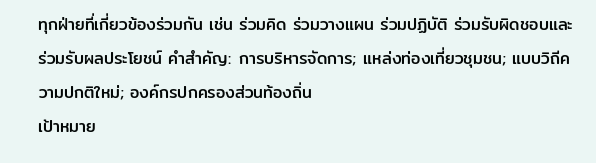ทุกฝ่ายที่เกี่ยวข้องร่วมกัน เช่น ร่วมคิด ร่วมวางแผน ร่วมปฏิบัติ ร่วมรับผิดชอบและร่วมรับผลประโยชน์ คำสำคัญ: การบริหารจัดการ; แหล่งท่องเที่ยวชุมชน; แบบวิถีความปกติใหม่; องค์กรปกครองส่วนท้องถิ่น
เป้าหมาย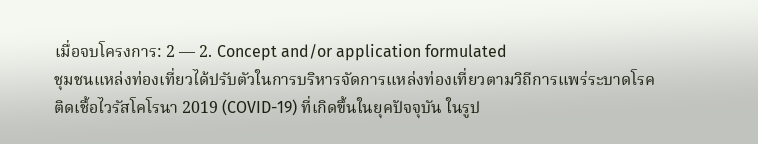เมื่อจบโครงการ: 2 — 2. Concept and/or application formulated
ชุมชนแหล่งท่องเที่ยวได้ปรับตัวในการบริหารจัดการแหล่งท่องเที่ยวตามวิถีการแพร่ระบาดโรคติดเชื้อไวรัสโคโรนา 2019 (COVID-19) ที่เกิดขึ้นในยุคปัจจุบัน ในรูป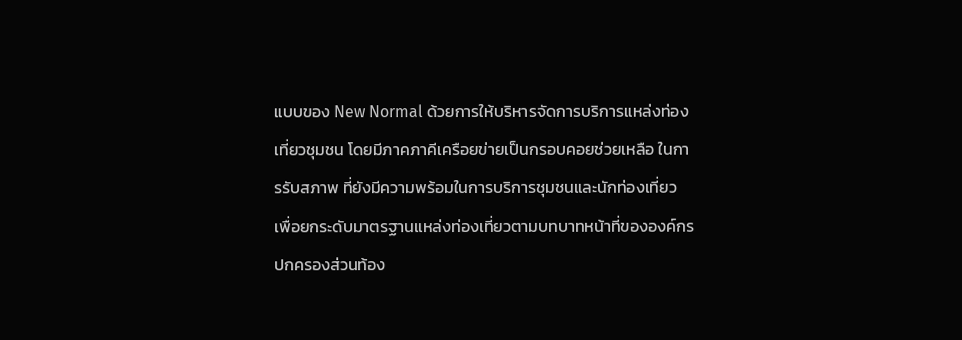แบบของ New Normal ด้วยการให้บริหารจัดการบริการแหล่งท่องเที่ยวชุมชน โดยมีภาคภาคีเครือยข่ายเป็นกรอบคอยช่วยเหลือ ในการรับสภาพ ที่ยังมีความพร้อมในการบริการชุมชนและนักท่องเที่ยว เพื่อยกระดับมาตรฐานแหล่งท่องเที่ยวตามบทบาทหน้าที่ขององค์กรปกครองส่วนท้อง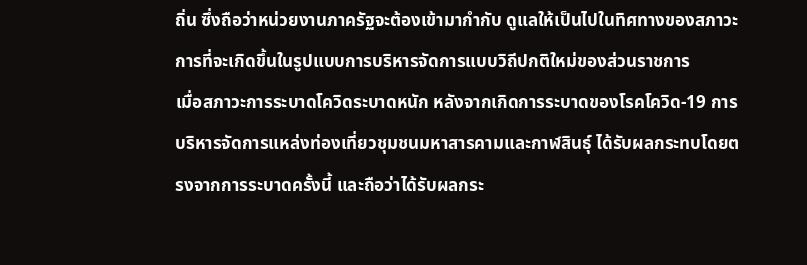ถิ่น ซึ่งถือว่าหน่วยงานภาครัฐจะต้องเข้ามากำกับ ดูแลให้เป็นไปในทิศทางของสภาวะการที่จะเกิดขึ้นในรูปแบบการบริหารจัดการแบบวิถีปกติใหม่ของส่วนราชการ
เมื่อสภาวะการระบาดโควิดระบาดหนัก หลังจากเกิดการระบาดของโรคโควิด-19 การบริหารจัดการแหล่งท่องเที่ยวชุมชนมหาสารคามและกาฬสินธุ์ ได้รับผลกระทบโดยตรงจากการระบาดครั้งนี้ และถือว่าได้รับผลกระ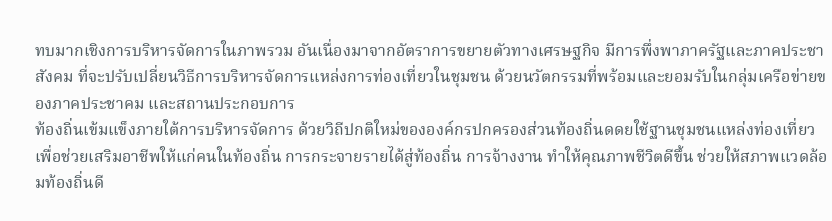ทบมากเชิงการบริหารจัดการในภาพรวม อันเนื่องมาจากอัตราการขยายตัวทางเศรษฐกิจ มีการพึ่งพาภาครัฐและภาคประชาสังคม ที่จะปรับเปลี่ยนวิธีการบริหารจัดการแหล่งการท่องเที่ยวในชุมชน ด้วยนวัตกรรมที่พร้อมและยอมรับในกลุ่มเครือข่ายของภาคประชาคม และสถานประกอบการ
ท้องถิ่นเข้มแข็งภายใต้การบริหารจัดการ ด้วยวิถีปกติใหม่ขององค์กรปกครองส่วนท้องถิ่นดดยใช้ฐานชุมชนแหล่งท่องเที่ยว เพื่อช่วยเสริมอาชีพให้แก่คนในท้องถิ่น การกระจายรายได้สู่ท้องถิ่น การจ้างงาน ทำให้คุณภาพชีวิตดีขึ้น ช่วยให้สภาพแวดล้อมท้องถิ่นดี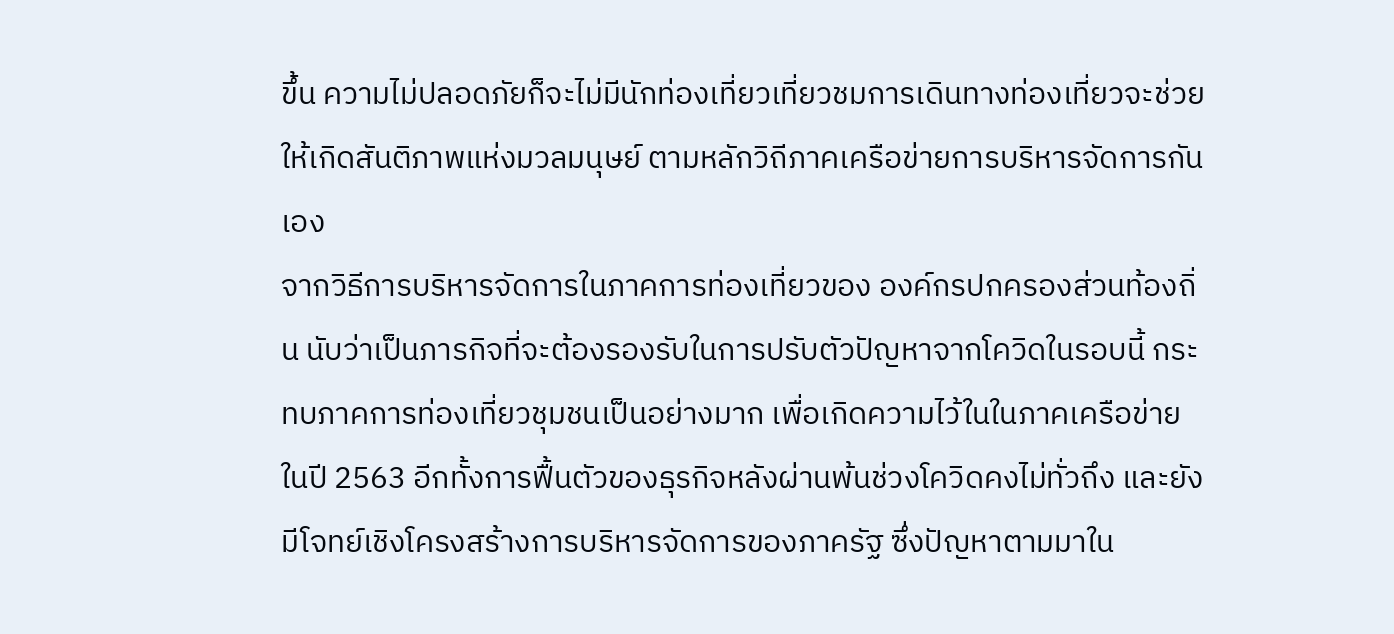ขึ้น ความไม่ปลอดภัยก็จะไม่มีนักท่องเที่ยวเที่ยวชมการเดินทางท่องเที่ยวจะช่วยให้เกิดสันติภาพแห่งมวลมนุษย์ ตามหลักวิถีภาคเครือข่ายการบริหารจัดการกันเอง
จากวิธีการบริหารจัดการในภาคการท่องเที่ยวของ องค์กรปกครองส่วนท้องถิ่น นับว่าเป็นภารกิจที่จะต้องรองรับในการปรับตัวปัญหาจากโควิดในรอบนี้ กระทบภาคการท่องเที่ยวชุมชนเป็นอย่างมาก เพื่อเกิดความไว้ในในภาคเครือข่าย ในปี 2563 อีกทั้งการฟื้นตัวของธุรกิจหลังผ่านพ้นช่วงโควิดคงไม่ทั่วถึง และยังมีโจทย์เชิงโครงสร้างการบริหารจัดการของภาครัฐ ซึ่งปัญหาตามมาใน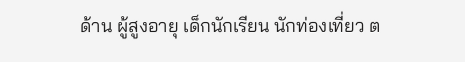ด้าน ผู้สูงอายุ เด็กนักเรียน นักท่องเที่ยว ต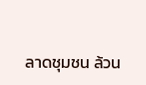ลาดชุมชน ล้วน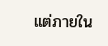แต่ภายใน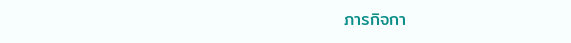ภารกิจกา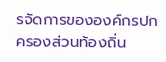รจัดการขององค์กรปกครองส่วนท้องถิ่น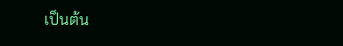เป็นต้น